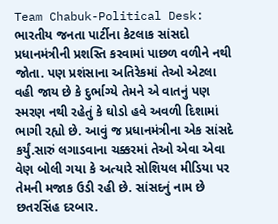Team Chabuk-Political Desk: ભારતીય જનતા પાર્ટીના કેટલાક સાંસદો પ્રધાનમંત્રીની પ્રશસ્તિ કરવામાં પાછળ વળીને નથી જોતા. પણ પ્રશંસાના અતિરેકમાં તેઓ એટલા વહી જાય છે કે દુર્ભાગ્યે તેમને એ વાતનું પણ સ્મરણ નથી રહેતું કે ઘોડો હવે અવળી દિશામાં ભાગી રહ્યો છે. આવું જ પ્રધાનમંત્રીના એક સાંસદે કર્યું.સારું લગાડવાના ચક્કરમાં તેઓ એવા એવા વેણ બોલી ગયા કે અત્યારે સોશિયલ મીડિયા પર તેમની મજાક ઉડી રહી છે. સાંસદનું નામ છે છતરસિંહ દરબાર.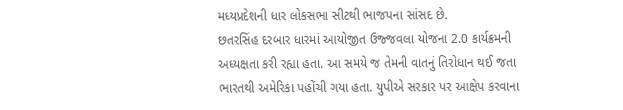મધ્યપ્રદેશની ધાર લોકસભા સીટથી ભાજપના સાંસદ છે.
છતરસિંહ દરબાર ધારમાં આયોજીત ઉજ્જવલા યોજના 2.0 કાર્યક્રમની અધ્યક્ષતા કરી રહ્યા હતા. આ સમયે જ તેમની વાતનું તિરોધાન થઈ જતા ભારતથી અમેરિકા પહોંચી ગયા હતા. યુપીએ સરકાર પર આક્ષેપ કરવાના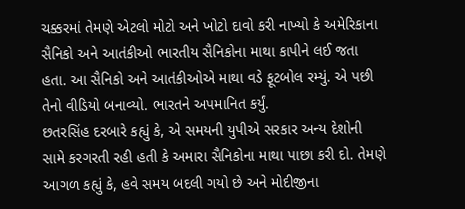ચક્કરમાં તેમણે એટલો મોટો અને ખોટો દાવો કરી નાખ્યો કે અમેરિકાના સૈનિકો અને આતંકીઓ ભારતીય સૈનિકોના માથા કાપીને લઈ જતા હતા. આ સૈનિકો અને આતંકીઓએ માથા વડે ફૂટબોલ રમ્યું. એ પછી તેનો વીડિયો બનાવ્યો. ભારતને અપમાનિત કર્યું.
છતરસિંહ દરબારે કહ્યું કે, એ સમયની યુપીએ સરકાર અન્ય દેશોની સામે કરગરતી રહી હતી કે અમારા સૈનિકોના માથા પાછા કરી દો. તેમણે આગળ કહ્યું કે, હવે સમય બદલી ગયો છે અને મોદીજીના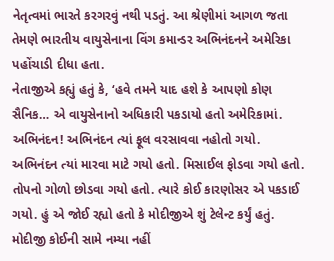નેતૃત્વમાં ભારતે કરગરવું નથી પડતું. આ શ્રેણીમાં આગળ જતા તેમણે ભારતીય વાયુસેનાના વિંગ કમાન્ડર અભિનંદનને અમેરિકા પહોંચાડી દીધા હતા.
નેતાજીએ કહ્યું હતું કે, ‘હવે તમને યાદ હશે કે આપણો કોણ સૈનિક… એ વાયુસેનાનો અધિકારી પકડાયો હતો અમેરિકામાં. અભિનંદન! અભિનંદન ત્યાં ફૂલ વરસાવવા નહોતો ગયો. અભિનંદન ત્યાં મારવા માટે ગયો હતો. મિસાઈલ ફોડવા ગયો હતો. તોપનો ગોળો છોડવા ગયો હતો. ત્યારે કોઈ કારણોસર એ પકડાઈ ગયો. હું એ જોઈ રહ્યો હતો કે મોદીજીએ શું ટેલેન્ટ કર્યું હતું. મોદીજી કોઈની સામે નમ્યા નહીં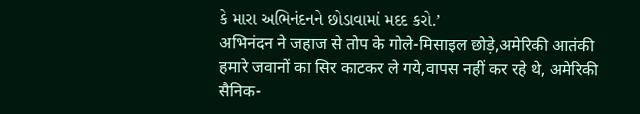કે મારા અભિનંદનને છોડાવામાં મદદ કરો.’
अभिनंदन ने जहाज से तोप के गोले-मिसाइल छोड़े,अमेरिकी आतंकी हमारे जवानों का सिर काटकर ले गये,वापस नहीं कर रहे थे, अमेरिकी सैनिक-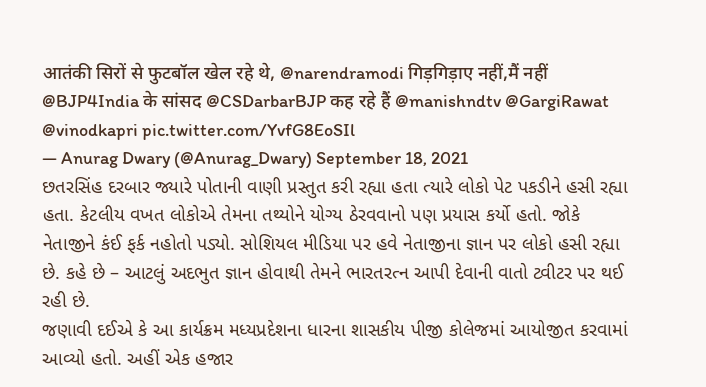आतंकी सिरों से फुटबॉल खेल रहे थे, @narendramodi गिड़गिड़ाए नहीं,मैं नहीं @BJP4India के सांसद @CSDarbarBJP कह रहे हैं @manishndtv @GargiRawat @vinodkapri pic.twitter.com/YvfG8EoSIl
— Anurag Dwary (@Anurag_Dwary) September 18, 2021
છતરસિંહ દરબાર જ્યારે પોતાની વાણી પ્રસ્તુત કરી રહ્યા હતા ત્યારે લોકો પેટ પકડીને હસી રહ્યા હતા. કેટલીય વખત લોકોએ તેમના તથ્યોને યોગ્ય ઠેરવવાનો પણ પ્રયાસ કર્યો હતો. જોકે નેતાજીને કંઈ ફર્ક નહોતો પડ્યો. સોશિયલ મીડિયા પર હવે નેતાજીના જ્ઞાન પર લોકો હસી રહ્યા છે. કહે છે – આટલું અદભુત જ્ઞાન હોવાથી તેમને ભારતરત્ન આપી દેવાની વાતો ટ્વીટર પર થઈ રહી છે.
જણાવી દઈએ કે આ કાર્યક્રમ મધ્યપ્રદેશના ધારના શાસકીય પીજી કોલેજમાં આયોજીત કરવામાં આવ્યો હતો. અહીં એક હજાર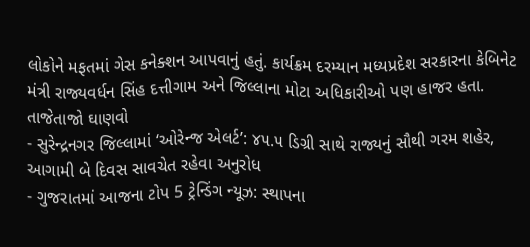લોકોને મફતમાં ગેસ કનેક્શન આપવાનું હતું. કાર્યક્રમ દરમ્યાન મધ્યપ્રદેશ સરકારના કેબિનેટ મંત્રી રાજ્યવર્ધન સિંહ દત્તીગામ અને જિલ્લાના મોટા અધિકારીઓ પણ હાજર હતા.
તાજેતાજો ઘાણવો
- સુરેન્દ્રનગર જિલ્લામાં ‘ઓરેન્જ એલર્ટ’: ૪૫.૫ ડિગ્રી સાથે રાજ્યનું સૌથી ગરમ શહેર, આગામી બે દિવસ સાવચેત રહેવા અનુરોધ
- ગુજરાતમાં આજના ટોપ 5 ટ્રેન્ડિંગ ન્યૂઝ: સ્થાપના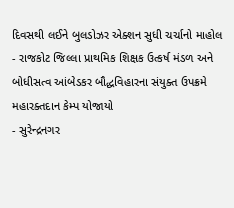દિવસથી લઈને બુલડોઝર એક્શન સુધી ચર્ચાનો માહોલ
- રાજકોટ જિલ્લા પ્રાથમિક શિક્ષક ઉત્કર્ષ મંડળ અને બોધીસત્વ આંબેડકર બૌદ્ધવિહારના સંયુક્ત ઉપક્રમે મહારક્તદાન કેમ્પ યોજાયો
- સુરેન્દ્રનગર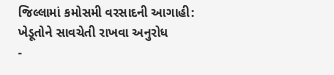જિલ્લામાં કમોસમી વરસાદની આગાહી: ખેડૂતોને સાવચેતી રાખવા અનુરોધ
-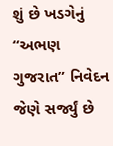શું છે ખડગેનું “અભણ ગુજરાત” નિવેદન જેણે સર્જ્યું છે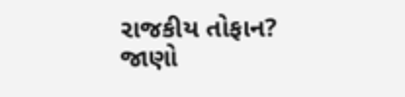રાજકીય તોફાન? જાણો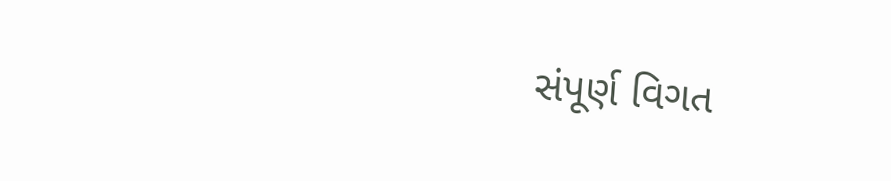સંપૂર્ણ વિગત